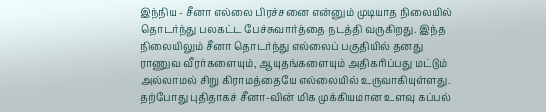இந்நிய - சீனா எல்லை பிரச்சனை என்னும் முடியாத நிலையில் தொடர்ந்து பலகட்ட பேச்சுவார்த்தை நடத்தி வருகிறது. இந்த நிலையிலும் சீனா தொடர்ந்து எல்லைப் பகுதியில் தனது ராணுவ வீரர்களையும், ஆயுதங்களையும் அதிகரிப்பது மட்டும் அல்லாமல் சிறு கிராமத்தையே எல்லையில் உருவாகியுள்ளது.
தற்போது புதிதாகச் சீனா-வின் மிக முக்கியமான உளவு கப்பல்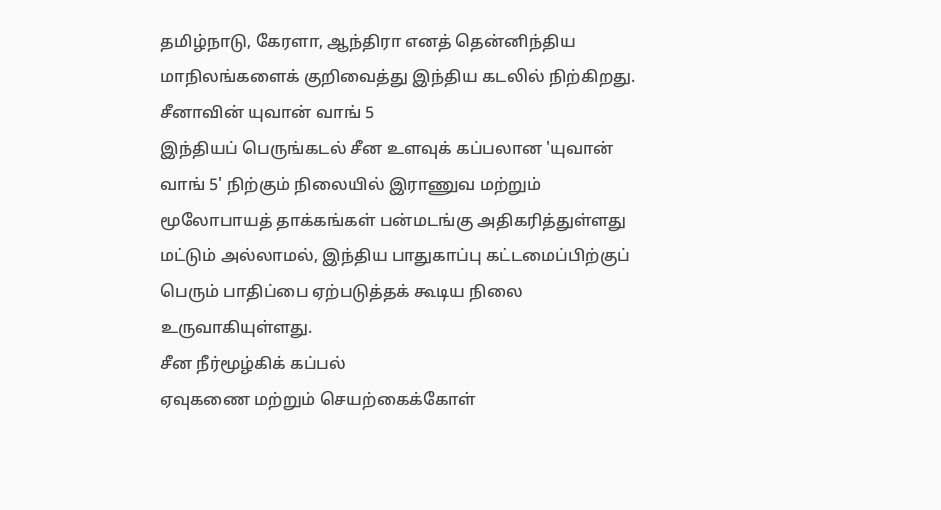தமிழ்நாடு, கேரளா, ஆந்திரா எனத் தென்னிந்திய மாநிலங்களைக் குறிவைத்து இந்திய கடலில் நிற்கிறது.
சீனாவின் யுவான் வாங் 5
இந்தியப் பெருங்கடல் சீன உளவுக் கப்பலான 'யுவான் வாங் 5' நிற்கும் நிலையில் இராணுவ மற்றும் மூலோபாயத் தாக்கங்கள் பன்மடங்கு அதிகரித்துள்ளது மட்டும் அல்லாமல், இந்திய பாதுகாப்பு கட்டமைப்பிற்குப் பெரும் பாதிப்பை ஏற்படுத்தக் கூடிய நிலை உருவாகியுள்ளது.
சீன நீர்மூழ்கிக் கப்பல்
ஏவுகணை மற்றும் செயற்கைக்கோள்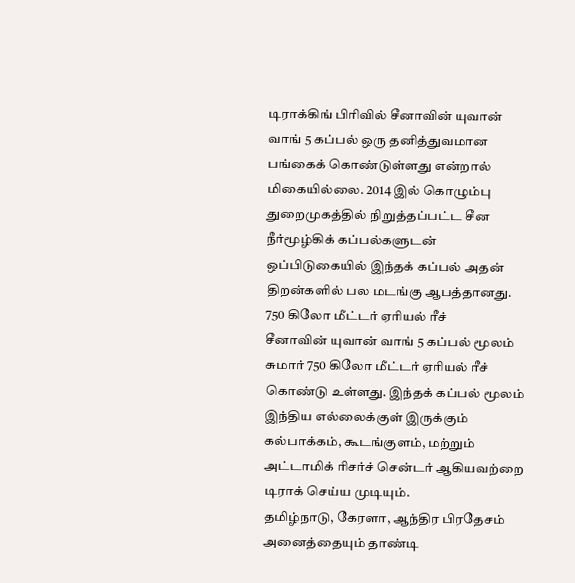டிராக்கிங் பிரிவில் சீனாவின் யுவான் வாங் 5 கப்பல் ஒரு தனித்துவமான பங்கைக் கொண்டுள்ளது என்றால் மிகையில்லை. 2014 இல் கொழும்பு துறைமுகத்தில் நிறுத்தப்பட்ட சீன நீர்மூழ்கிக் கப்பல்களுடன் ஒப்பிடுகையில் இந்தக் கப்பல் அதன் திறன்களில் பல மடங்கு ஆபத்தானது.
750 கிலோ மீட்டர் ஏரியல் ரீச்
சீனாவின் யுவான் வாங் 5 கப்பல் மூலம் சுமார் 750 கிலோ மீட்டர் ஏரியல் ரீச் கொண்டு உள்ளது. இந்தக் கப்பல் மூலம் இந்திய எல்லைக்குள் இருக்கும் கல்பாக்கம், கூடங்குளம், மற்றும் அட்டாமிக் ரிசர்ச் சென்டர் ஆகியவற்றை டிராக் செய்ய முடியும்.
தமிழ்நாடு, கேரளா, ஆந்திர பிரதேசம்
அனைத்தையும் தாண்டி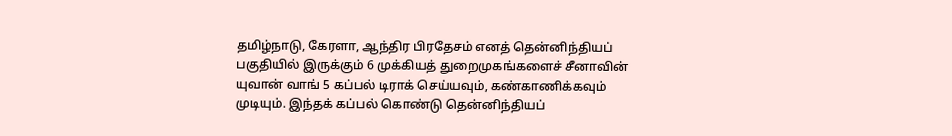தமிழ்நாடு, கேரளா, ஆந்திர பிரதேசம் எனத் தென்னிந்தியப் பகுதியில் இருக்கும் 6 முக்கியத் துறைமுகங்களைச் சீனாவின் யுவான் வாங் 5 கப்பல் டிராக் செய்யவும், கண்காணிக்கவும் முடியும். இந்தக் கப்பல் கொண்டு தென்னிந்தியப்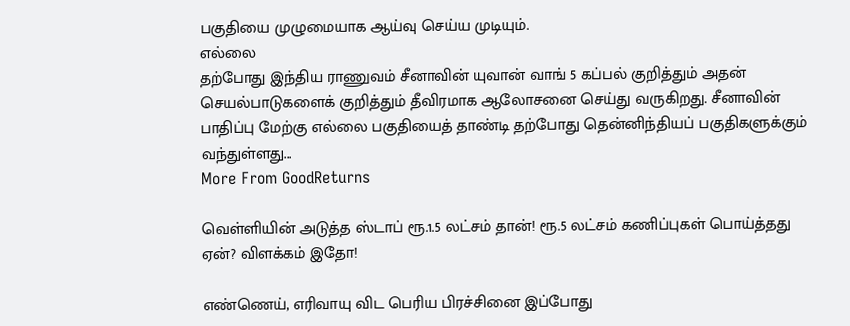பகுதியை முழுமையாக ஆய்வு செய்ய முடியும்.
எல்லை
தற்போது இந்திய ராணுவம் சீனாவின் யுவான் வாங் 5 கப்பல் குறித்தும் அதன் செயல்பாடுகளைக் குறித்தும் தீவிரமாக ஆலோசனை செய்து வருகிறது. சீனாவின் பாதிப்பு மேற்கு எல்லை பகுதியைத் தாண்டி தற்போது தென்னிந்தியப் பகுதிகளுக்கும் வந்துள்ளது...
More From GoodReturns

வெள்ளியின் அடுத்த ஸ்டாப் ரூ.1.5 லட்சம் தான்! ரூ.5 லட்சம் கணிப்புகள் பொய்த்தது ஏன்? விளக்கம் இதோ!

எண்ணெய், எரிவாயு விட பெரிய பிரச்சினை இப்போது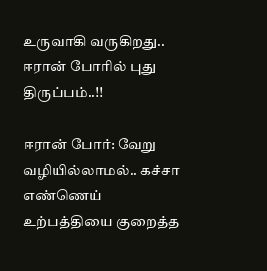உருவாகி வருகிறது.. ஈரான் போரில் புது திருப்பம்..!!

ஈரான் போர்: வேறு வழியில்லாமல்.. கச்சா எண்ணெய் உற்பத்தியை குறைத்த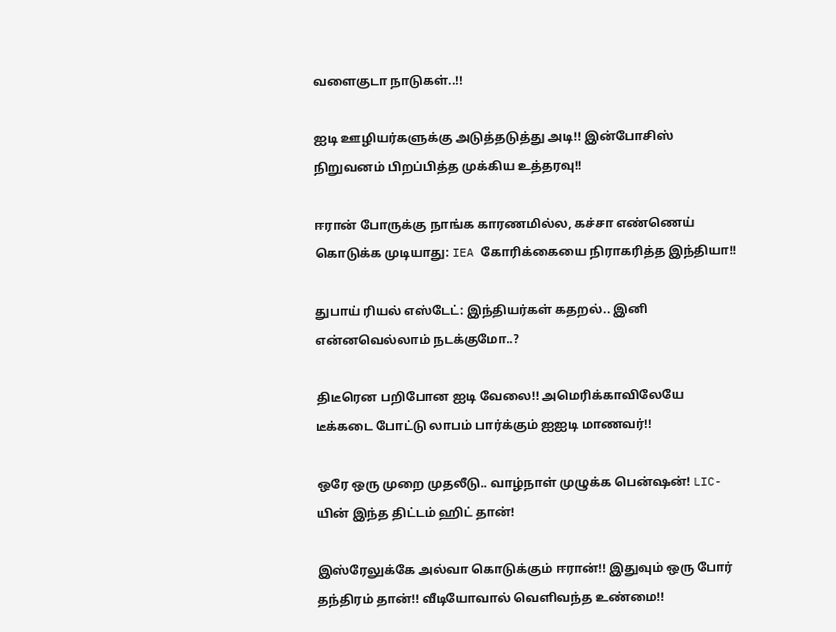வளைகுடா நாடுகள்..!!

ஐடி ஊழியர்களுக்கு அடுத்தடுத்து அடி!! இன்போசிஸ் நிறுவனம் பிறப்பித்த முக்கிய உத்தரவு!!

ஈரான் போருக்கு நாங்க காரணமில்ல, கச்சா எண்ணெய் கொடுக்க முடியாது: IEA கோரிக்கையை நிராகரித்த இந்தியா!!

துபாய் ரியல் எஸ்டேட்: இந்தியர்கள் கதறல்.. இனி என்னவெல்லாம் நடக்குமோ..?

திடீரென பறிபோன ஐடி வேலை!! அமெரிக்காவிலேயே டீக்கடை போட்டு லாபம் பார்க்கும் ஐஐடி மாணவர்!!

ஒரே ஒரு முறை முதலீடு.. வாழ்நாள் முழுக்க பென்ஷன்! LIC-யின் இந்த திட்டம் ஹிட் தான்!

இஸ்ரேலுக்கே அல்வா கொடுக்கும் ஈரான்!! இதுவும் ஒரு போர் தந்திரம் தான்!! வீடியோவால் வெளிவந்த உண்மை!!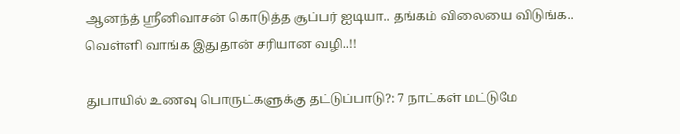ஆனந்த் ஸ்ரீனிவாசன் கொடுத்த சூப்பர் ஐடியா.. தங்கம் விலையை விடுங்க.. வெள்ளி வாங்க இதுதான் சரியான வழி..!!

துபாயில் உணவு பொருட்களுக்கு தட்டுப்பாடு?: 7 நாட்கள் மட்டுமே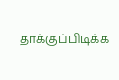தாக்குப்பிடிக்க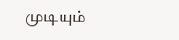முடியும்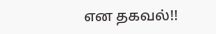என தகவல்!!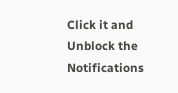Click it and Unblock the Notifications